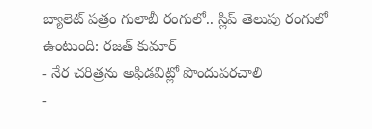బ్యాలెట్ పత్రం గులాబీ రంగులో.. స్లిప్ తెలుపు రంగులో ఉంటుంది: రజత్ కుమార్
- నేర చరిత్రను అఫిడవిట్లో పొందుపరచాలి
-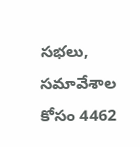సభలు, సమావేశాల కోసం 4462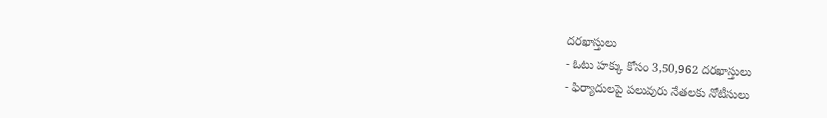దరఖాస్తులు
- ఓటు హక్కు కోసం 3,50,962 దరఖాస్తులు
- ఫిర్యాదులపై పలువురు నేతలకు నోటీసులు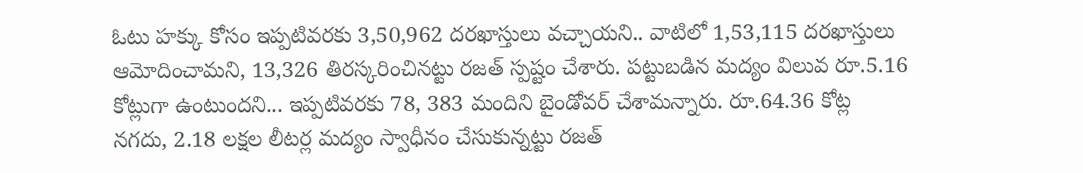ఓటు హక్కు కోసం ఇప్పటివరకు 3,50,962 దరఖాస్తులు వచ్చాయని.. వాటిలో 1,53,115 దరఖాస్తులు ఆమోదించామని, 13,326 తిరస్కరించినట్టు రజత్ స్పష్టం చేశారు. పట్టుబడిన మద్యం విలువ రూ.5.16 కోట్లుగా ఉంటుందని... ఇప్పటివరకు 78, 383 మందిని బైండోవర్ చేశామన్నారు. రూ.64.36 కోట్ల నగదు, 2.18 లక్షల లీటర్ల మద్యం స్వాధీనం చేసుకున్నట్టు రజత్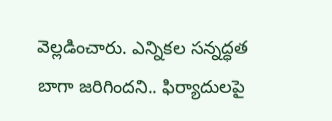వెల్లడించారు. ఎన్నికల సన్నద్ధత బాగా జరిగిందని.. ఫిర్యాదులపై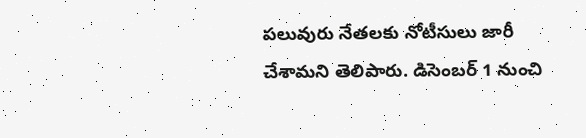పలువురు నేతలకు నోటీసులు జారీ చేశామని తెలిపారు. డిసెంబర్ 1 నుంచి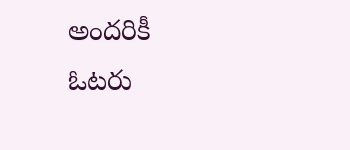అందరికీ ఓటరు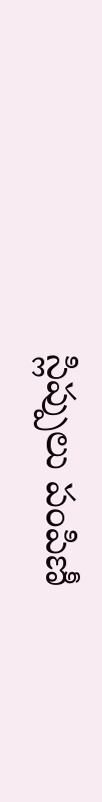స్లిప్పులు పంపిణీ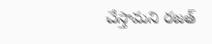చేస్తామని రజత్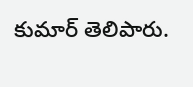కుమార్ తెలిపారు.